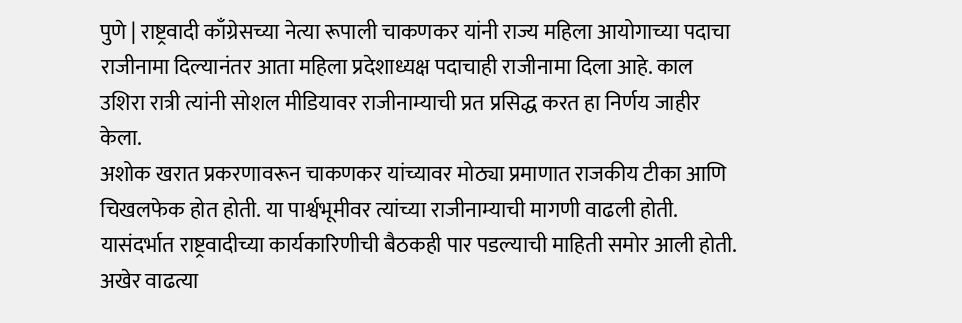पुणे | राष्ट्रवादी काँग्रेसच्या नेत्या रूपाली चाकणकर यांनी राज्य महिला आयोगाच्या पदाचा राजीनामा दिल्यानंतर आता महिला प्रदेशाध्यक्ष पदाचाही राजीनामा दिला आहे. काल उशिरा रात्री त्यांनी सोशल मीडियावर राजीनाम्याची प्रत प्रसिद्ध करत हा निर्णय जाहीर केला.
अशोक खरात प्रकरणावरून चाकणकर यांच्यावर मोठ्या प्रमाणात राजकीय टीका आणि चिखलफेक होत होती. या पार्श्वभूमीवर त्यांच्या राजीनाम्याची मागणी वाढली होती. यासंदर्भात राष्ट्रवादीच्या कार्यकारिणीची बैठकही पार पडल्याची माहिती समोर आली होती. अखेर वाढत्या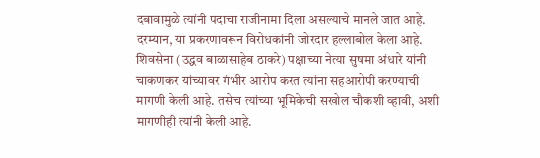दबावामुळे त्यांनी पदाचा राजीनामा दिला असल्याचे मानले जात आहे.
दरम्यान, या प्रकरणावरून विरोधकांनी जोरदार हल्लाबोल केला आहे. शिवसेना (उद्धव बाळासाहेब ठाकरे) पक्षाच्या नेत्या सुषमा अंधारे यांनी चाकणकर यांच्यावर गंभीर आरोप करत त्यांना सहआरोपी करण्याची मागणी केली आहे. तसेच त्यांच्या भूमिकेची सखोल चौकशी व्हावी, अशी मागणीही त्यांनी केली आहे.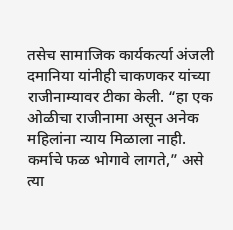तसेच सामाजिक कार्यकर्त्या अंजली दमानिया यांनीही चाकणकर यांच्या राजीनाम्यावर टीका केली. “हा एक ओळीचा राजीनामा असून अनेक महिलांना न्याय मिळाला नाही. कर्माचे फळ भोगावे लागते,” असे त्या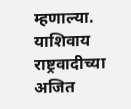म्हणाल्या. याशिवाय राष्ट्रवादीच्या अजित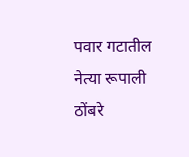पवार गटातील नेत्या रूपाली ठोंबरे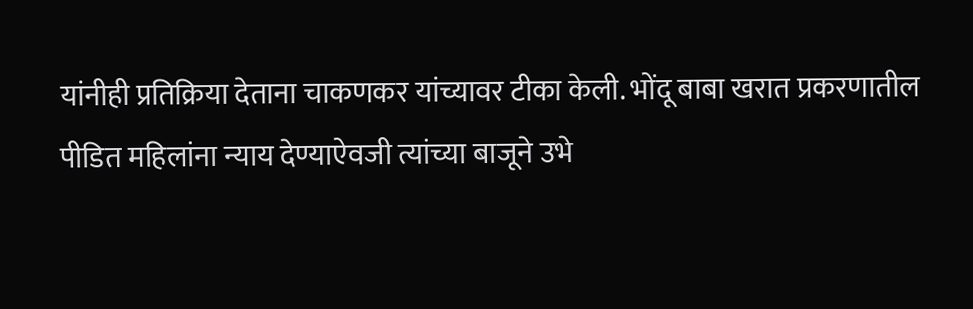यांनीही प्रतिक्रिया देताना चाकणकर यांच्यावर टीका केली. भोंदू बाबा खरात प्रकरणातील पीडित महिलांना न्याय देण्याऐवजी त्यांच्या बाजूने उभे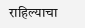राहिल्याचा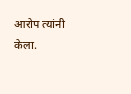आरोप त्यांनी केला.